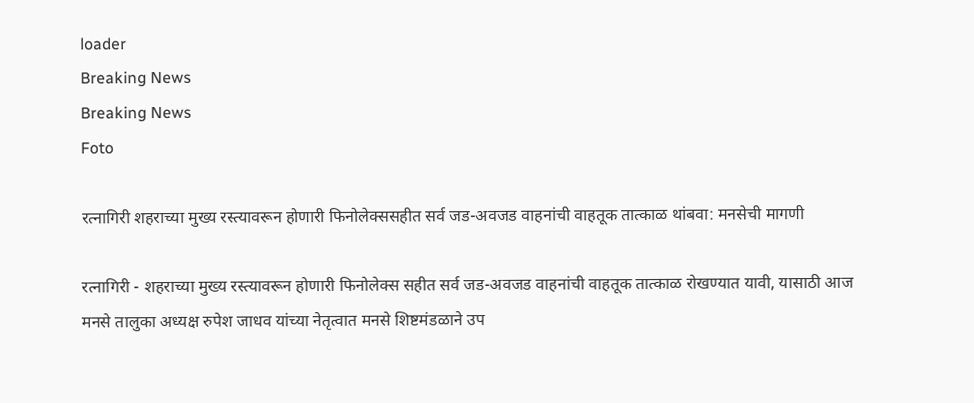loader
Breaking News
Breaking News
Foto

रत्नागिरी शहराच्या मुख्य रस्त्यावरून होणारी फिनोलेक्ससहीत सर्व जड-अवजड वाहनांची वाहतूक तात्काळ थांबवा: मनसेची मागणी

रत्नागिरी - शहराच्या मुख्य रस्त्यावरून होणारी फिनोलेक्स सहीत सर्व जड-अवजड वाहनांची वाहतूक तात्काळ रोखण्यात यावी, यासाठी आज मनसे तालुका अध्यक्ष रुपेश जाधव यांच्या नेतृत्वात मनसे शिष्टमंडळाने उप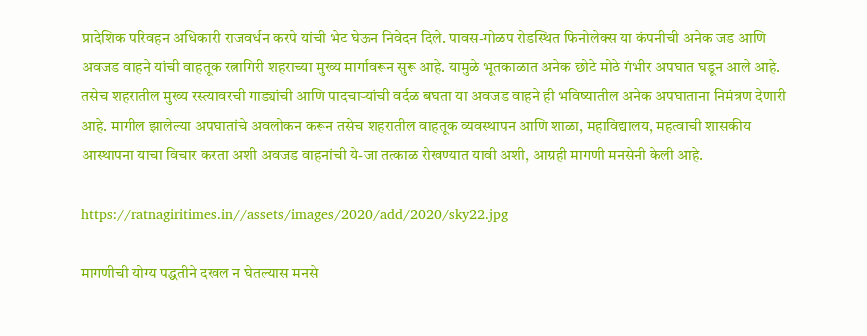प्रादेशिक परिवहन अधिकारी राजवर्धन करपे यांची भेट घेऊन निवेदन दिले. पावस-गोळप रोडस्थित फिनोलेक्स या कंपनीची अनेक जड आणि अवजड वाहने यांची वाहतूक रत्नागिरी शहराच्या मुख्य मार्गावरून सुरू आहे. यामुळे भूतकाळात अनेक छोटे मोठे गंभीर अपघात घडून आले आहे. तसेच शहरातील मुख्य रस्त्यावरची गाड्यांची आणि पादचाऱ्यांची वर्दळ बघता या अवजड वाहने ही भविष्यातील अनेक अपघाताना निमंत्रण देणारी आहे. मागील झालेल्या अपघातांचे अवलोकन करून तसेच शहरातील वाहतूक व्यवस्थापन आणि शाळा, महाविद्यालय, महत्वाची शासकीय आस्थापना याचा विचार करता अशी अवजड वाहनांची ये-जा तत्काळ रोखण्यात यावी अशी, आग्रही मागणी मनसेनी केली आहे.

https://ratnagiritimes.in//assets/images/2020/add/2020/sky22.jpg

मागणीची योग्य पद्धतीने दखल न घेतल्यास मनसे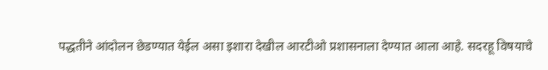पद्धतीने आंदोलन छेडण्यात येईल असा इशारा देखील आरटीओ प्रशासनाला देण्यात आला आहे. सदरहू विषयाचे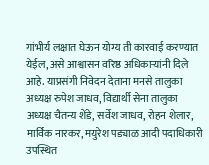गांभीर्य लक्षात घेऊन योग्य ती कारवाई करण्यात येईल, असे आश्वासन वरिष्ठ अधिकाऱ्यांनी दिले आहे. याप्रसंगी निवेदन देताना मनसे तालुका अध्यक्ष रुपेश जाधव, विद्यार्थी सेना तालुका अध्यक्ष चैतन्य शेंडे, सर्वेश जाधव, रोहन शेलार, मार्विक नारकर, मयुरेश पड्याळ आदी पदाधिकारी उपस्थित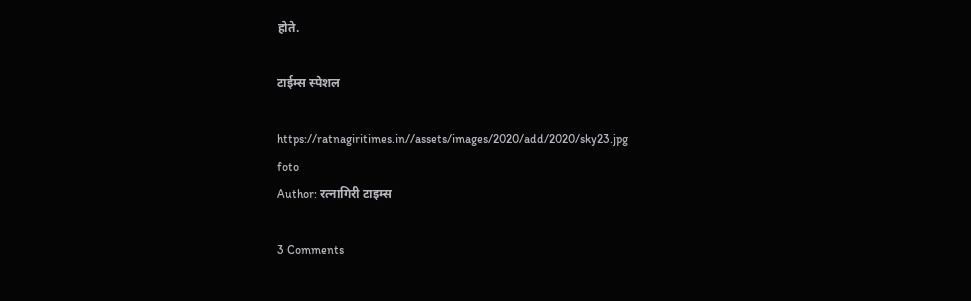होते.

टाईम्स स्पेशल

https://ratnagiritimes.in//assets/images/2020/add/2020/sky23.jpg
foto
Author: रत्नागिरी टाइम्स

3 Comments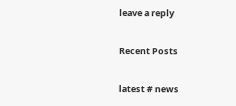leave a reply

Recent Posts

latest # news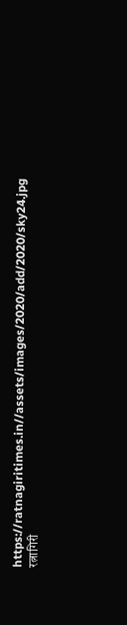https://ratnagiritimes.in//assets/images/2020/add/2020/sky24.jpg
रत्नागिरी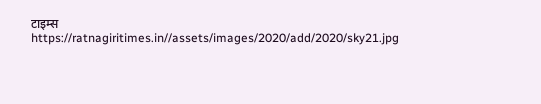टाइम्स
https://ratnagiritimes.in//assets/images/2020/add/2020/sky21.jpg